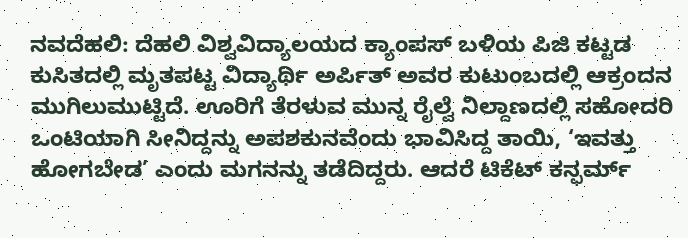ನವದೆಹಲಿ: ದೆಹಲಿ ವಿಶ್ವವಿದ್ಯಾಲಯದ ಕ್ಯಾಂಪಸ್ ಬಳಿಯ ಪಿಜಿ ಕಟ್ಟಡ ಕುಸಿತದಲ್ಲಿ ಮೃತಪಟ್ಟ ವಿದ್ಯಾರ್ಥಿ ಅರ್ಪಿತ್ ಅವರ ಕುಟುಂಬದಲ್ಲಿ ಆಕ್ರಂದನ ಮುಗಿಲುಮುಟ್ಟಿದೆ. ಊರಿಗೆ ತೆರಳುವ ಮುನ್ನ ರೈಲ್ವೆ ನಿಲ್ದಾಣದಲ್ಲಿ ಸಹೋದರಿ ಒಂಟಿಯಾಗಿ ಸೀನಿದ್ದನ್ನು ಅಪಶಕುನವೆಂದು ಭಾವಿಸಿದ್ದ ತಾಯಿ, ‘ಇವತ್ತು ಹೋಗಬೇಡ’ ಎಂದು ಮಗನನ್ನು ತಡೆದಿದ್ದರು. ಆದರೆ ಟಿಕೆಟ್ ಕನ್ಫರ್ಮ್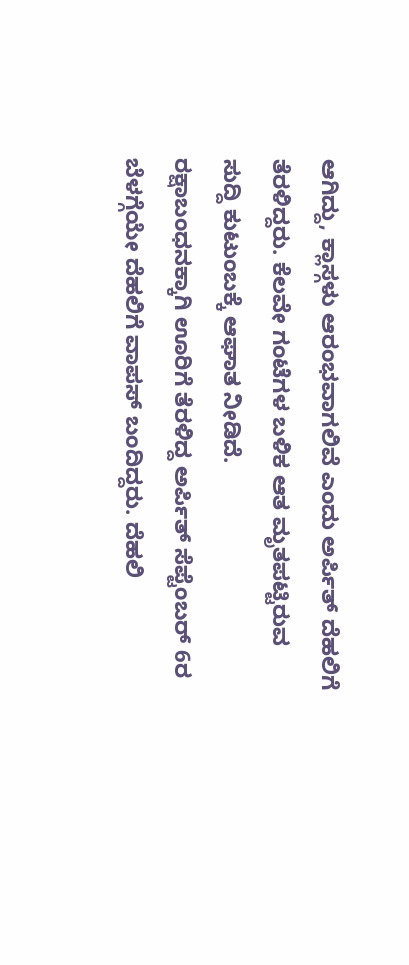ಆಗಿದ್ದು, ಕ್ಲಾಸ್ಗಳು ಆರಂಭವಾಗಲಿವೆ ಎಂದು ಅರ್ಪಿತ್ ದೆಹಲಿಗೆ ತೆರಳಿದ್ದರು. ಕೆಲವೇ ಗಂಟೆಗಳ ಬಳಿಕ ಆತ ಮೃತಪಟ್ಟಿರುವ ಸುದ್ದಿ ಕುಟುಂಬಕ್ಕೆ ಆಘಾತ ನೀಡಿದೆ.
ರಕ್ಷಾಬಂಧನಕ್ಕಾಗಿ ಊರಿಗೆ ತೆರಳಿದ್ದ ಅರ್ಪಿತ್ ಸೆಪ್ಟೆಂಬರ್ 6ರ ಬೆಳಗ್ಗೆಯೇ ದೆಹಲಿಗೆ ವಾಪಸ್ ಬಂದಿದ್ದರು. ದೆಹಲಿ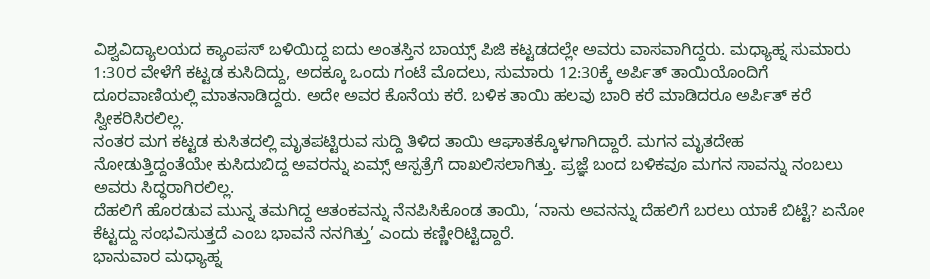ವಿಶ್ವವಿದ್ಯಾಲಯದ ಕ್ಯಾಂಪಸ್ ಬಳಿಯಿದ್ದ ಐದು ಅಂತಸ್ತಿನ ಬಾಯ್ಸ್ ಪಿಜಿ ಕಟ್ಟಡದಲ್ಲೇ ಅವರು ವಾಸವಾಗಿದ್ದರು. ಮಧ್ಯಾಹ್ನ ಸುಮಾರು 1:30ರ ವೇಳೆಗೆ ಕಟ್ಟಡ ಕುಸಿದಿದ್ದು, ಅದಕ್ಕೂ ಒಂದು ಗಂಟೆ ಮೊದಲು, ಸುಮಾರು 12:30ಕ್ಕೆ ಅರ್ಪಿತ್ ತಾಯಿಯೊಂದಿಗೆ ದೂರವಾಣಿಯಲ್ಲಿ ಮಾತನಾಡಿದ್ದರು. ಅದೇ ಅವರ ಕೊನೆಯ ಕರೆ. ಬಳಿಕ ತಾಯಿ ಹಲವು ಬಾರಿ ಕರೆ ಮಾಡಿದರೂ ಅರ್ಪಿತ್ ಕರೆ ಸ್ವೀಕರಿಸಿರಲಿಲ್ಲ.
ನಂತರ ಮಗ ಕಟ್ಟಡ ಕುಸಿತದಲ್ಲಿ ಮೃತಪಟ್ಟಿರುವ ಸುದ್ದಿ ತಿಳಿದ ತಾಯಿ ಆಘಾತಕ್ಕೊಳಗಾಗಿದ್ದಾರೆ. ಮಗನ ಮೃತದೇಹ ನೋಡುತ್ತಿದ್ದಂತೆಯೇ ಕುಸಿದುಬಿದ್ದ ಅವರನ್ನು ಏಮ್ಸ್ ಆಸ್ಪತ್ರೆಗೆ ದಾಖಲಿಸಲಾಗಿತ್ತು. ಪ್ರಜ್ಞೆ ಬಂದ ಬಳಿಕವೂ ಮಗನ ಸಾವನ್ನು ನಂಬಲು ಅವರು ಸಿದ್ಧರಾಗಿರಲಿಲ್ಲ.
ದೆಹಲಿಗೆ ಹೊರಡುವ ಮುನ್ನ ತಮಗಿದ್ದ ಆತಂಕವನ್ನು ನೆನಪಿಸಿಕೊಂಡ ತಾಯಿ, ‘ನಾನು ಅವನನ್ನು ದೆಹಲಿಗೆ ಬರಲು ಯಾಕೆ ಬಿಟ್ಟೆ? ಏನೋ ಕೆಟ್ಟದ್ದು ಸಂಭವಿಸುತ್ತದೆ ಎಂಬ ಭಾವನೆ ನನಗಿತ್ತು’ ಎಂದು ಕಣ್ಣೀರಿಟ್ಟಿದ್ದಾರೆ.
ಭಾನುವಾರ ಮಧ್ಯಾಹ್ನ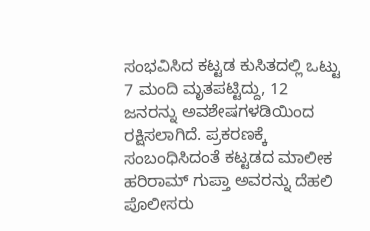ಸಂಭವಿಸಿದ ಕಟ್ಟಡ ಕುಸಿತದಲ್ಲಿ ಒಟ್ಟು 7 ಮಂದಿ ಮೃತಪಟ್ಟಿದ್ದು, 12 ಜನರನ್ನು ಅವಶೇಷಗಳಡಿಯಿಂದ ರಕ್ಷಿಸಲಾಗಿದೆ. ಪ್ರಕರಣಕ್ಕೆ ಸಂಬಂಧಿಸಿದಂತೆ ಕಟ್ಟಡದ ಮಾಲೀಕ ಹರಿರಾಮ್ ಗುಪ್ತಾ ಅವರನ್ನು ದೆಹಲಿ ಪೊಲೀಸರು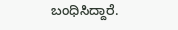ಬಂಧಿಸಿದ್ದಾರೆ.